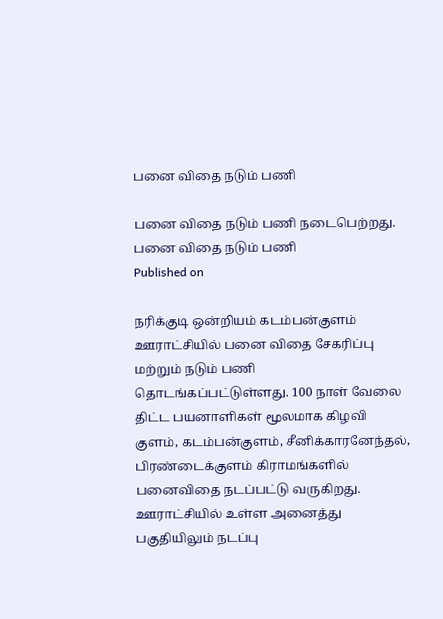பனை விதை நடும் பணி

பனை விதை நடும் பணி நடைபெற்றது.
பனை விதை நடும் பணி
Published on

நரிக்குடி ஒன்றியம் கடம்பன்குளம் ஊராட்சியில் பனை விதை சேகரிப்பு மற்றும் நடும் பணி தொடங்கப்பட்டுள்ளது. 100 நாள் வேலை திட்ட பயனாளிகள் மூலமாக கிழவி குளம், கடம்பன்குளம், சீனிக்காரனேந்தல், பிரண்டைக்குளம் கிராமங்களில் பனைவிதை நடப்பட்டு வருகிறது. ஊராட்சியில் உள்ள அனைத்து பகுதியிலும் நடப்பு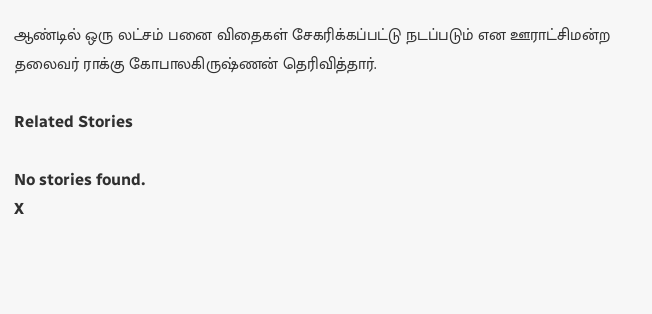ஆண்டில் ஒரு லட்சம் பனை விதைகள் சேகரிக்கப்பட்டு நடப்படும் என ஊராட்சிமன்ற தலைவர் ராக்கு கோபாலகிருஷ்ணன் தெரிவித்தார்.

Related Stories

No stories found.
X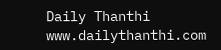Daily Thanthi
www.dailythanthi.com